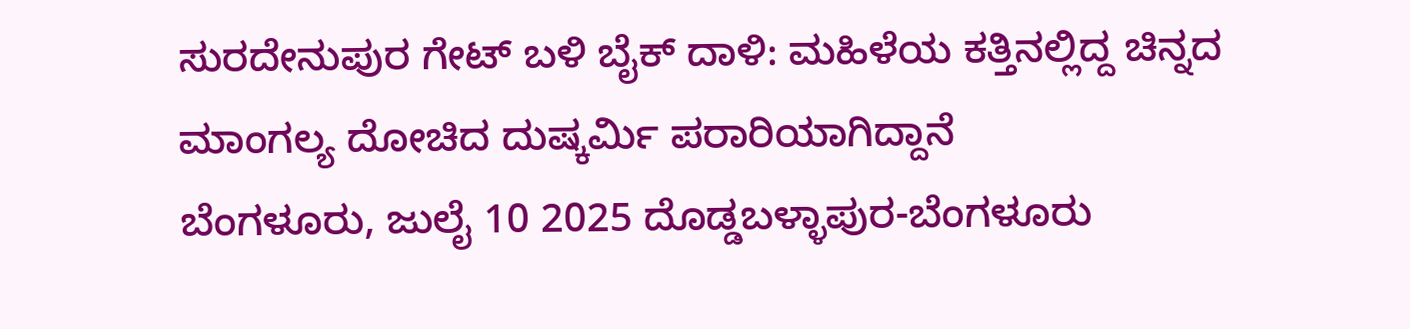ಸುರದೇನುಪುರ ಗೇಟ್ ಬಳಿ ಬೈಕ್ ದಾಳಿ: ಮಹಿಳೆಯ ಕತ್ತಿನಲ್ಲಿದ್ದ ಚಿನ್ನದ ಮಾಂಗಲ್ಯ ದೋಚಿದ ದುಷ್ಕರ್ಮಿ ಪರಾರಿಯಾಗಿದ್ದಾನೆ
ಬೆಂಗಳೂರು, ಜುಲೈ 10 2025 ದೊಡ್ಡಬಳ್ಳಾಪುರ-ಬೆಂಗಳೂರು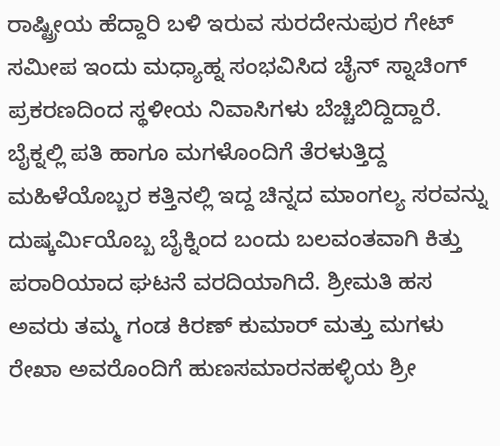ರಾಷ್ಟ್ರೀಯ ಹೆದ್ದಾರಿ ಬಳಿ ಇರುವ ಸುರದೇನುಪುರ ಗೇಟ್ ಸಮೀಪ ಇಂದು ಮಧ್ಯಾಹ್ನ ಸಂಭವಿಸಿದ ಚೈನ್ ಸ್ನಾಚಿಂಗ್ ಪ್ರಕರಣದಿಂದ ಸ್ಥಳೀಯ ನಿವಾಸಿಗಳು ಬೆಚ್ಚಿಬಿದ್ದಿದ್ದಾರೆ. ಬೈಕ್ನಲ್ಲಿ ಪತಿ ಹಾಗೂ ಮಗಳೊಂದಿಗೆ ತೆರಳುತ್ತಿದ್ದ ಮಹಿಳೆಯೊಬ್ಬರ ಕತ್ತಿನಲ್ಲಿ ಇದ್ದ ಚಿನ್ನದ ಮಾಂಗಲ್ಯ ಸರವನ್ನು ದುಷ್ಕರ್ಮಿಯೊಬ್ಬ ಬೈಕ್ನಿಂದ ಬಂದು ಬಲವಂತವಾಗಿ ಕಿತ್ತು ಪರಾರಿಯಾದ ಘಟನೆ ವರದಿಯಾಗಿದೆ. ಶ್ರೀಮತಿ ಹಸ ಅವರು ತಮ್ಮ ಗಂಡ ಕಿರಣ್ ಕುಮಾರ್ ಮತ್ತು ಮಗಳು ರೇಖಾ ಅವರೊಂದಿಗೆ ಹುಣಸಮಾರನಹಳ್ಳಿಯ ಶ್ರೀ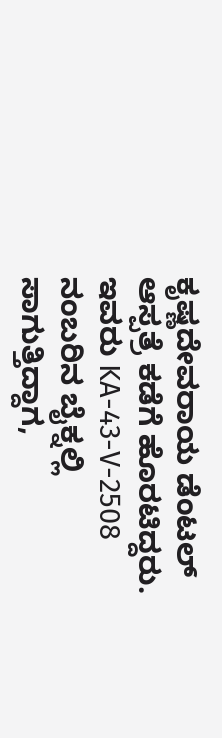ಕೃಷ್ಣದೇವರಾಯ ಡೆಂಟಲ್ ಆಸ್ಪತ್ರೆ ಕಡೆಗೆ ಹೊರಟಿದ್ದರು. ಇವರು KA-43-V-2508 ನಂಬರಿನ ಬೈಕ್ನಲ್ಲಿ ಸಾಗುತ್ತಿದ್ದಾಗ,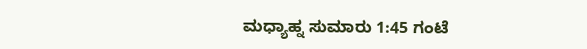ಮಧ್ಯಾಹ್ನ ಸುಮಾರು 1:45 ಗಂಟೆ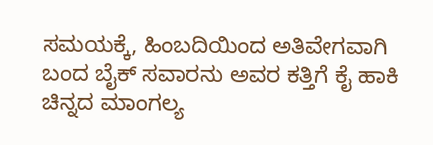ಸಮಯಕ್ಕೆ, ಹಿಂಬದಿಯಿಂದ ಅತಿವೇಗವಾಗಿ ಬಂದ ಬೈಕ್ ಸವಾರನು ಅವರ ಕತ್ತಿಗೆ ಕೈ ಹಾಕಿ ಚಿನ್ನದ ಮಾಂಗಲ್ಯ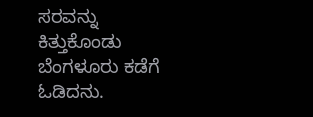ಸರವನ್ನು ಕಿತ್ತುಕೊಂಡು ಬೆಂಗಳೂರು ಕಡೆಗೆ ಓಡಿದನು.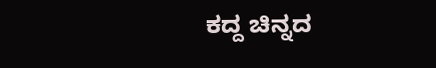ಕದ್ದ ಚಿನ್ನದ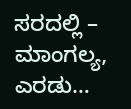ಸರದಲ್ಲಿ – ಮಾಂಗಲ್ಯ, ಎರಡು…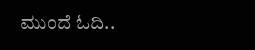ಮುಂದೆ ಓದಿ..